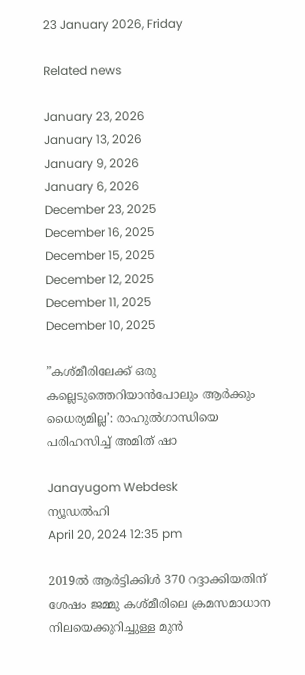23 January 2026, Friday

Related news

January 23, 2026
January 13, 2026
January 9, 2026
January 6, 2026
December 23, 2025
December 16, 2025
December 15, 2025
December 12, 2025
December 11, 2025
December 10, 2025

”കശ്മീരിലേക്ക് ഒരു കല്ലെടുത്തെറിയാൻപോലും ആര്‍ക്കും ധൈര്യമില്ല’: രാഹുല്‍ഗാന്ധിയെ പരിഹസിച്ച് അമിത് ഷാ

Janayugom Webdesk
ന്യൂഡല്‍ഹി
April 20, 2024 12:35 pm

2019ൽ ആർട്ടിക്കിൾ 370 റദ്ദാക്കിയതിന് ശേഷം ജമ്മു കശ്മീരിലെ ക്രമസമാധാന നിലയെക്കുറിച്ചുള്ള മുൻ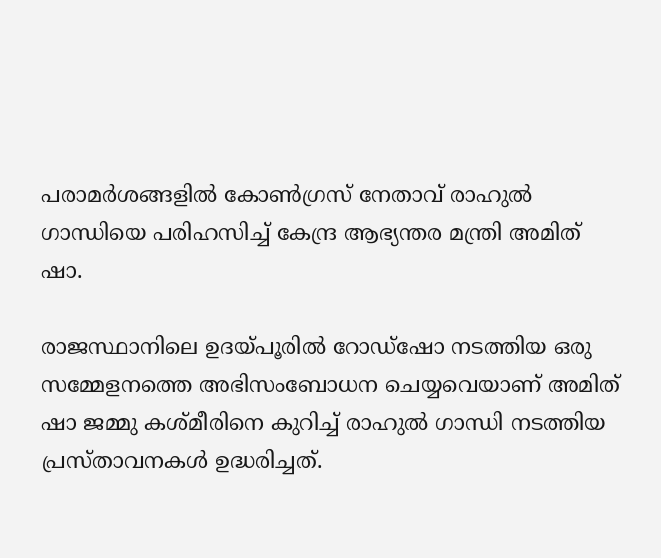പരാമർശങ്ങളിൽ കോൺഗ്രസ് നേതാവ് രാഹുൽ ഗാന്ധിയെ പരിഹസിച്ച് കേന്ദ്ര ആഭ്യന്തര മന്ത്രി അമിത് ഷാ.

രാജസ്ഥാനിലെ ഉദയ്പൂരിൽ റോഡ്‌ഷോ നടത്തിയ ഒരു സമ്മേളനത്തെ അഭിസംബോധന ചെയ്യവെയാണ് അമിത് ഷാ ജമ്മു കശ്മീരിനെ കുറിച്ച് രാഹുൽ ഗാന്ധി നടത്തിയ പ്രസ്താവനകൾ ഉദ്ധരിച്ചത്.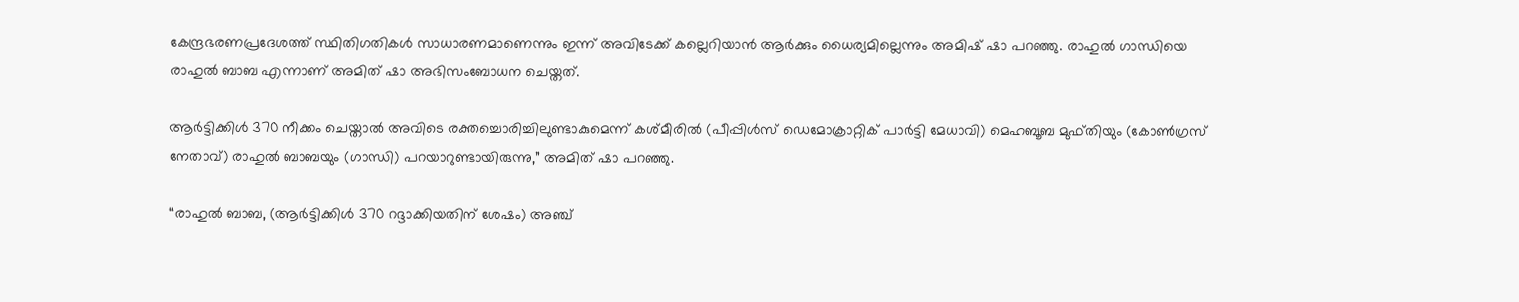കേന്ദ്രഭരണപ്രദേശത്ത് സ്ഥിതിഗതികൾ സാധാരണമാണെന്നും ഇന്ന് അവിടേക്ക് കല്ലെറിയാൻ ആർക്കും ധൈര്യമില്ലെന്നും അമിഷ് ഷാ പറഞ്ഞു. രാഹുല്‍ ഗാന്ധിയെ രാഹുല്‍ ബാബ എന്നാണ് അമിത് ഷാ അഭിസംബോധന ചെയ്തത്.

ആർട്ടിക്കിൾ 370 നീക്കം ചെയ്താൽ അവിടെ രക്തച്ചൊരിച്ചിലുണ്ടാകുമെന്ന് കശ്മീരിൽ (പീപ്പിൾസ് ഡെമോക്രാറ്റിക് പാർട്ടി മേധാവി) മെഹബൂബ മുഫ്തിയും (കോൺഗ്രസ് നേതാവ്) രാഹുൽ ബാബയും (ഗാന്ധി) പറയാറുണ്ടായിരുന്നു,” അമിത് ഷാ പറഞ്ഞു.

“രാഹുൽ ബാബ, (ആർട്ടിക്കിൾ 370 റദ്ദാക്കിയതിന് ശേഷം) അഞ്ച്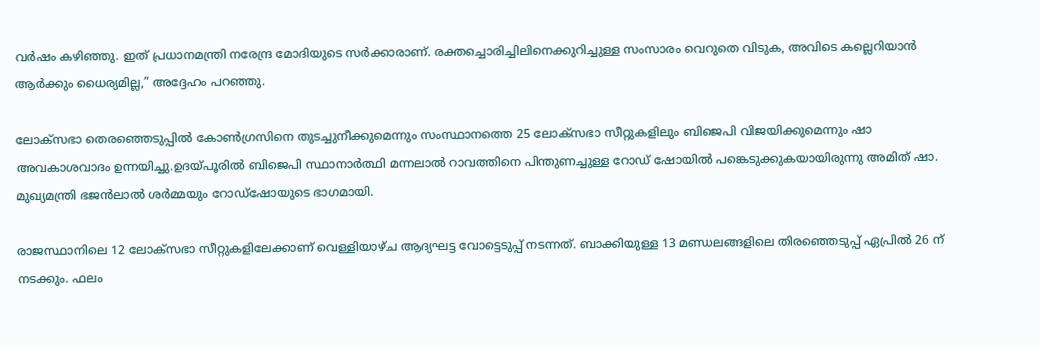വർഷം കഴിഞ്ഞു. ഇത് പ്രധാനമന്ത്രി നരേന്ദ്ര മോദിയുടെ സർക്കാരാണ്. രക്തച്ചൊരിച്ചിലിനെക്കുറിച്ചുള്ള സംസാരം വെറുതെ വിടുക, അവിടെ കല്ലെറിയാൻ ആർക്കും ധൈര്യമില്ല,” അദ്ദേഹം പറഞ്ഞു.

ലോക്‌സഭാ തെരഞ്ഞെടുപ്പിൽ കോൺഗ്രസിനെ തുടച്ചുനീക്കുമെന്നും സംസ്ഥാനത്തെ 25 ലോക്‌സഭാ സീറ്റുകളിലും ബിജെപി വിജയിക്കുമെന്നും ഷാ അവകാശവാദം ഉന്നയിച്ചു.ഉദയ്പൂരിൽ ബിജെപി സ്ഥാനാർത്ഥി മന്നലാൽ റാവത്തിനെ പിന്തുണച്ചുള്ള റോഡ് ഷോയില്‍ പങ്കെടുക്കുകയായിരുന്നു അമിത് ഷാ. മുഖ്യമന്ത്രി ഭജൻലാൽ ശർമ്മയും റോഡ്‌ഷോയുടെ ഭാഗമായി.

രാജസ്ഥാനിലെ 12 ലോക്‌സഭാ സീറ്റുകളിലേക്കാണ് വെള്ളിയാഴ്ച ആദ്യഘട്ട വോട്ടെടുപ്പ് നടന്നത്. ബാക്കിയുള്ള 13 മണ്ഡലങ്ങളിലെ തിരഞ്ഞെടുപ്പ് ഏപ്രിൽ 26 ന് നടക്കും. ഫലം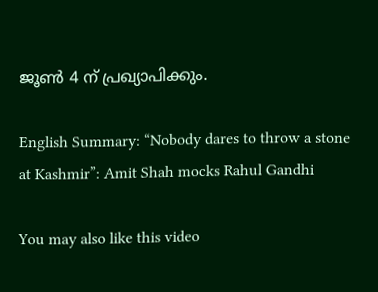ജൂൺ 4 ന് പ്രഖ്യാപിക്കും.

English Summary: “Nobody dares to throw a stone at Kashmir”: Amit Shah mocks Rahul Gandhi

You may also like this video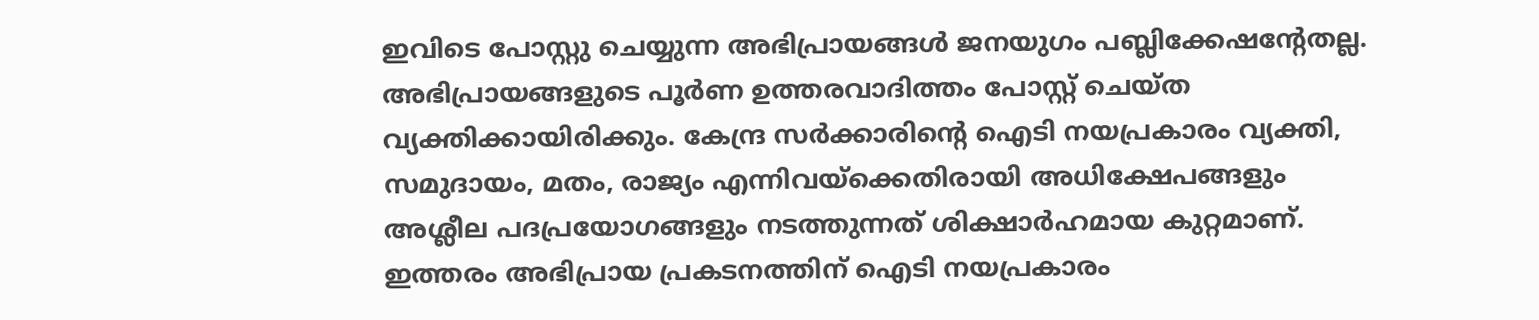ഇവിടെ പോസ്റ്റു ചെയ്യുന്ന അഭിപ്രായങ്ങള്‍ ജനയുഗം പബ്ലിക്കേഷന്റേതല്ല. അഭിപ്രായങ്ങളുടെ പൂര്‍ണ ഉത്തരവാദിത്തം പോസ്റ്റ് ചെയ്ത വ്യക്തിക്കായിരിക്കും. കേന്ദ്ര സര്‍ക്കാരിന്റെ ഐടി നയപ്രകാരം വ്യക്തി, സമുദായം, മതം, രാജ്യം എന്നിവയ്‌ക്കെതിരായി അധിക്ഷേപങ്ങളും അശ്ലീല പദപ്രയോഗങ്ങളും നടത്തുന്നത് ശിക്ഷാര്‍ഹമായ കുറ്റമാണ്. ഇത്തരം അഭിപ്രായ പ്രകടനത്തിന് ഐടി നയപ്രകാരം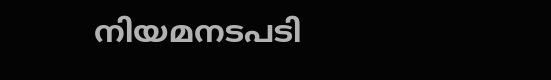നിയമനടപടി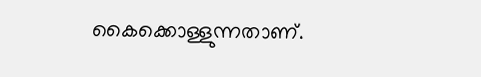കൈക്കൊള്ളുന്നതാണ്.